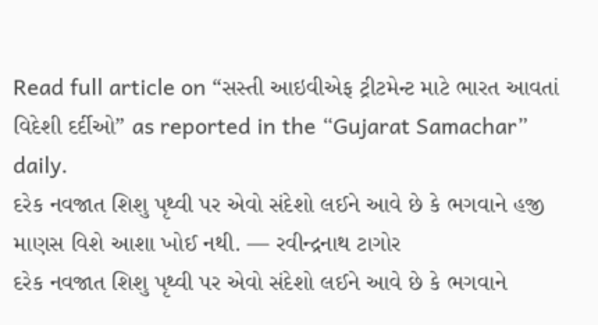Read full article on “સસ્તી આઇવીએફ ટ્રીટમેન્ટ માટે ભારત આવતાં વિદેશી દર્દીઓ” as reported in the “Gujarat Samachar” daily.
દરેક નવજાત શિશુ પૃથ્વી પર એવો સંદેશો લઈને આવે છે કે ભગવાને હજી માણસ વિશે આશા ખોઈ નથી. — રવીન્દ્રનાથ ટાગોર
દરેક નવજાત શિશુ પૃથ્વી પર એવો સંદેશો લઈને આવે છે કે ભગવાને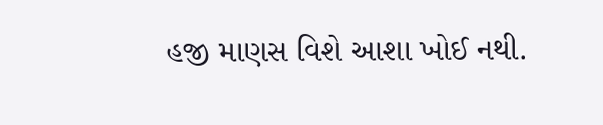હજી માણસ વિશે આશા ખોઈ નથી.